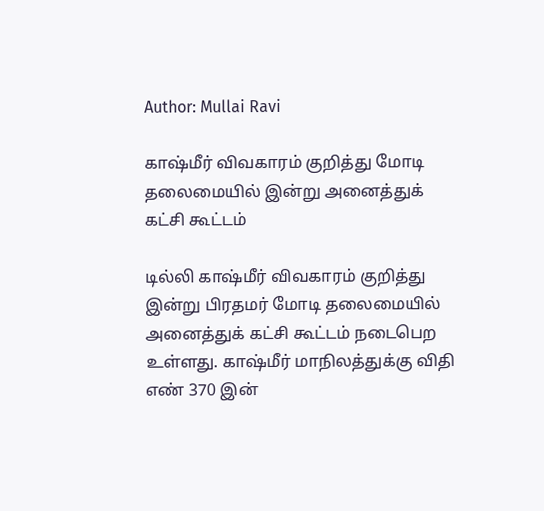Author: Mullai Ravi

காஷ்மீர் விவகாரம் குறித்து மோடி தலைமையில் இன்று அனைத்துக் கட்சி கூட்டம்

டில்லி காஷ்மீர் விவகாரம் குறித்து இன்று பிரதமர் மோடி தலைமையில் அனைத்துக் கட்சி கூட்டம் நடைபெற உள்ளது. காஷ்மீர் மாநிலத்துக்கு விதி எண் 370 இன்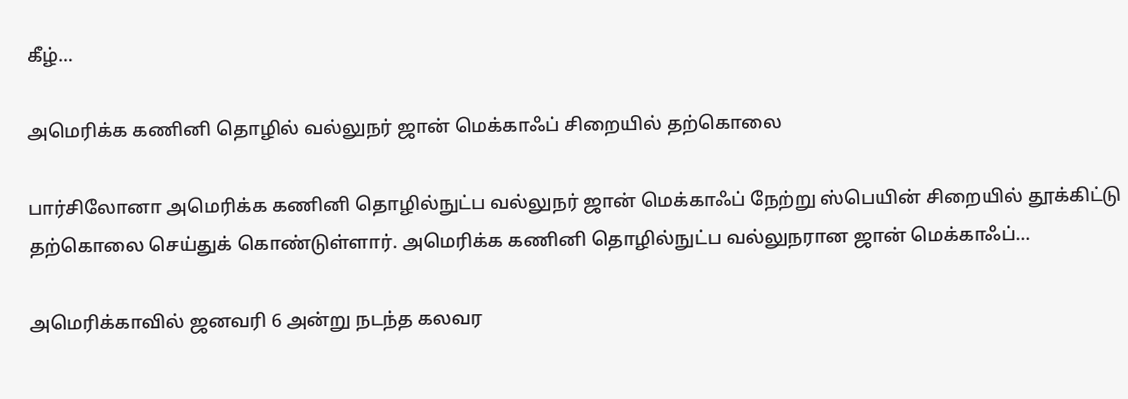கீழ்…

அமெரிக்க கணினி தொழில் வல்லுநர் ஜான் மெக்காஃப் சிறையில் தற்கொலை

பார்சிலோனா அமெரிக்க கணினி தொழில்நுட்ப வல்லுநர் ஜான் மெக்காஃப் நேற்று ஸ்பெயின் சிறையில் தூக்கிட்டு தற்கொலை செய்துக் கொண்டுள்ளார். அமெரிக்க கணினி தொழில்நுட்ப வல்லுநரான ஜான் மெக்காஃப்…

அமெரிக்காவில் ஜனவரி 6 அன்று நடந்த கலவர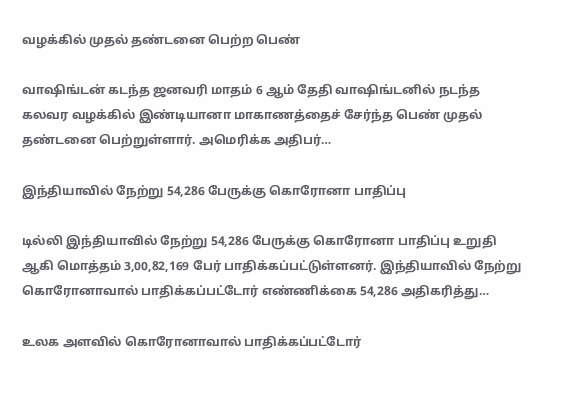வழக்கில் முதல் தண்டனை பெற்ற பெண்

வாஷிங்டன் கடந்த ஜனவரி மாதம் 6 ஆம் தேதி வாஷிங்டனில் நடந்த கலவர வழக்கில் இண்டியானா மாகாணத்தைச் சேர்ந்த பெண் முதல் தண்டனை பெற்றுள்ளார். அமெரிக்க அதிபர்…

இந்தியாவில் நேற்று 54,286 பேருக்கு கொரோனா பாதிப்பு

டில்லி இந்தியாவில் நேற்று 54,286 பேருக்கு கொரோனா பாதிப்பு உறுதி ஆகி மொத்தம் 3,00,82,169 பேர் பாதிக்கப்பட்டுள்ளனர். இந்தியாவில் நேற்று கொரோனாவால் பாதிக்கப்பட்டோர் எண்ணிக்கை 54,286 அதிகரித்து…

உலக அளவில் கொரோனாவால் பாதிக்கப்பட்டோர்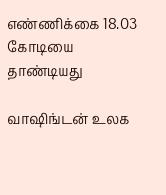எண்ணிக்கை 18.03 கோடியை தாண்டியது

வாஷிங்டன் உலக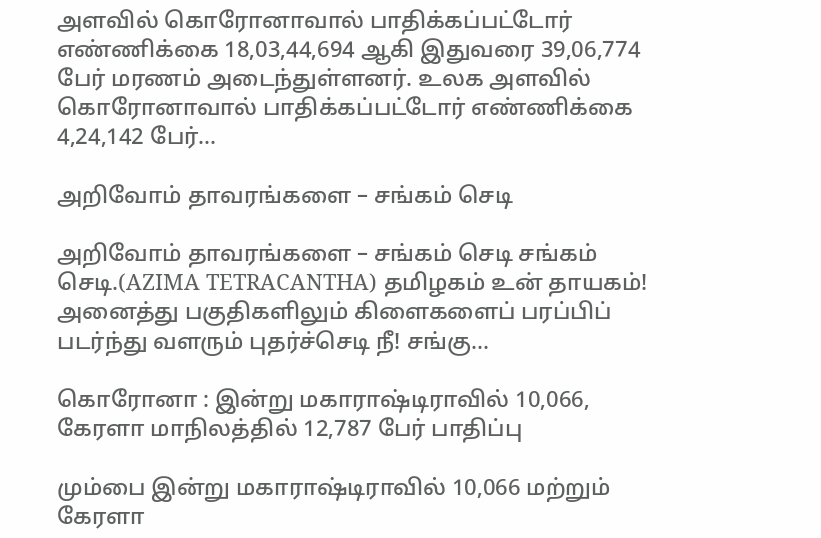அளவில் கொரோனாவால் பாதிக்கப்பட்டோர் எண்ணிக்கை 18,03,44,694 ஆகி இதுவரை 39,06,774 பேர் மரணம் அடைந்துள்ளனர். உலக அளவில் கொரோனாவால் பாதிக்கப்பட்டோர் எண்ணிக்கை 4,24,142 பேர்…

அறிவோம் தாவரங்களை – சங்கம் செடி

அறிவோம் தாவரங்களை – சங்கம் செடி சங்கம் செடி.(AZIMA TETRACANTHA) தமிழகம் உன் தாயகம்! அனைத்து பகுதிகளிலும் கிளைகளைப் பரப்பிப் படர்ந்து வளரும் புதர்ச்செடி நீ! சங்கு…

கொரோனா : இன்று மகாராஷ்டிராவில் 10,066, கேரளா மாநிலத்தில் 12,787 பேர் பாதிப்பு

மும்பை இன்று மகாராஷ்டிராவில் 10,066 மற்றும் கேரளா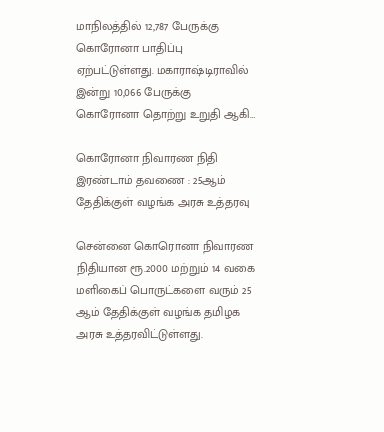மாநிலத்தில் 12,787 பேருக்கு கொரோனா பாதிப்பு ஏற்பட்டுள்ளது. மகாராஷ்டிராவில் இன்று 10,066 பேருக்கு கொரோனா தொற்று உறுதி ஆகி…

கொரோனா நிவாரண நிதி இரண்டாம் தவணை : 25ஆம் தேதிக்குள் வழங்க அரசு உத்தரவு

சென்னை கொரொனா நிவாரண நிதியான ரூ.2000 மற்றும் 14 வகை மளிகைப் பொருட்களை வரும் 25 ஆம் தேதிக்குள் வழங்க தமிழக அரசு உத்தரவிட்டுள்ளது.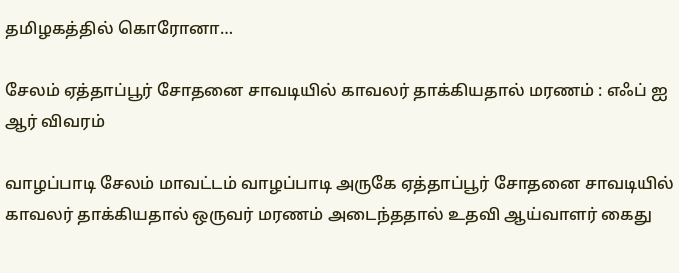தமிழகத்தில் கொரோனா…

சேலம் ஏத்தாப்பூர் சோதனை சாவடியில் காவலர் தாக்கியதால் மரணம் : எஃப் ஐ ஆர் விவரம்

வாழப்பாடி சேலம் மாவட்டம் வாழப்பாடி அருகே ஏத்தாப்பூர் சோதனை சாவடியில் காவலர் தாக்கியதால் ஒருவர் மரணம் அடைந்ததால் உதவி ஆய்வாளர் கைது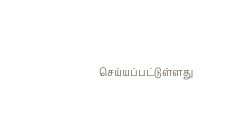செய்யப்பட்டுள்ளது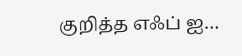குறித்த எஃப் ஐ…